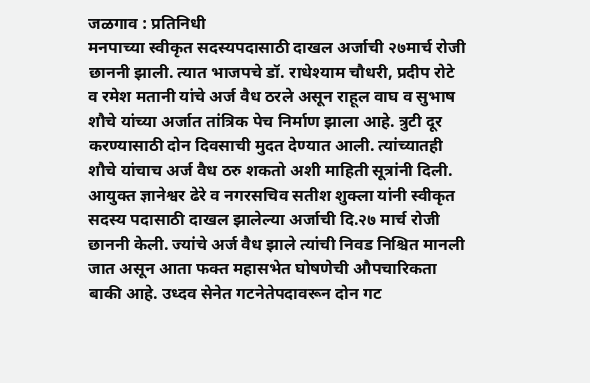जळगाव : प्रतिनिधी
मनपाच्या स्वीकृत सदस्यपदासाठी दाखल अर्जाची २७मार्च रोजी छाननी झाली. त्यात भाजपचे डॉ. राधेश्याम चौधरी, प्रदीप रोटे व रमेश मतानी यांचे अर्ज वैध ठरले असून राहूल वाघ व सुभाष शौचे यांच्या अर्जात तांत्रिक पेच निर्माण झाला आहे. त्रुटी दूर करण्यासाठी दोन दिवसाची मुदत देण्यात आली. त्यांच्यातही शौचे यांचाच अर्ज वैध ठरु शकतो अशी माहिती सूत्रांनी दिली.
आयुक्त ज्ञानेश्वर ढेरे व नगरसचिव सतीश शुक्ला यांनी स्वीकृत सदस्य पदासाठी दाखल झालेल्या अर्जाची दि.२७ मार्च रोजी छाननी केली. ज्यांचे अर्ज वैध झाले त्यांची निवड निश्चित मानली जात असून आता फक्त महासभेत घोषणेची औपचारिकता बाकी आहे. उध्दव सेनेत गटनेतेपदावरून दोन गट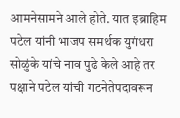आमनेसामने आले होते. यात इब्राहिम पटेल यांनी भाजप समर्थक युगंधरा सोळुंके यांचे नाव पुढे केले आहे तर पक्षाने पटेल यांची गटनेतेपदावरून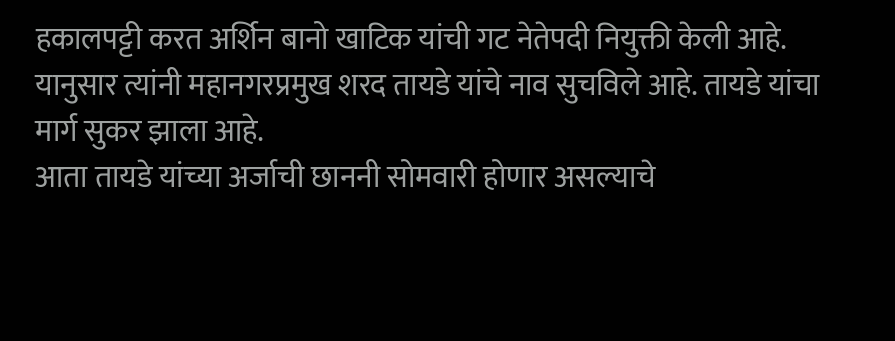हकालपट्टी करत अर्शिन बानो खाटिक यांची गट नेतेपदी नियुक्ती केली आहे. यानुसार त्यांनी महानगरप्रमुख शरद तायडे यांचे नाव सुचविले आहे. तायडे यांचा मार्ग सुकर झाला आहे.
आता तायडे यांच्या अर्जाची छाननी सोमवारी होणार असल्याचे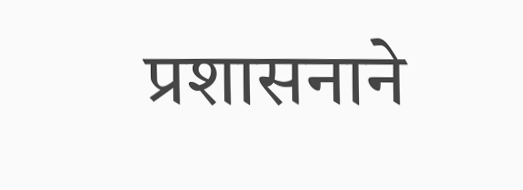प्रशासनाने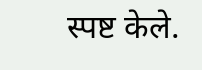स्पष्ट केले.